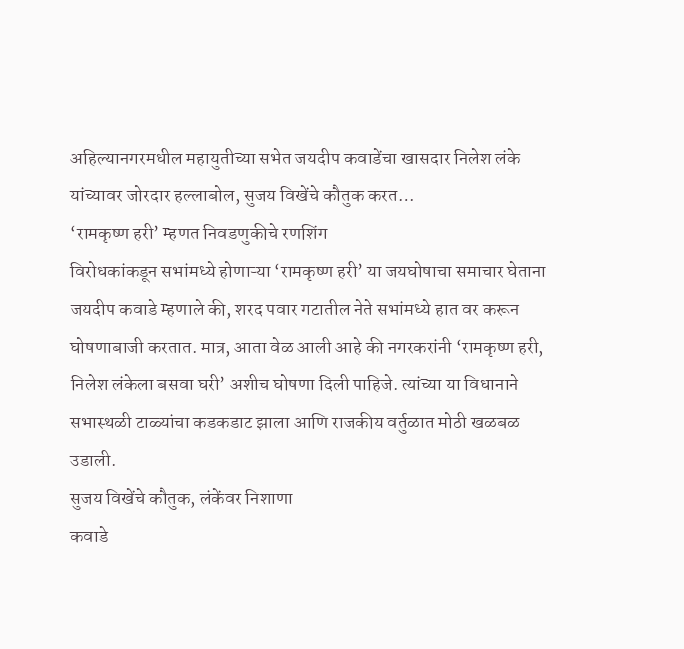अहिल्यानगरमधील महायुतीच्या सभेत जयदीप कवाडेंचा खासदार निलेश लंके यांच्यावर जोरदार हल्लाबोल, सुजय विखेंचे कौतुक करत…
‘रामकृष्ण हरी’ म्हणत निवडणुकीचे रणशिंग
विरोधकांकडून सभांमध्ये होणाऱ्या ‘रामकृष्ण हरी’ या जयघोषाचा समाचार घेताना जयदीप कवाडे म्हणाले की, शरद पवार गटातील नेते सभांमध्ये हात वर करून घोषणाबाजी करतात. मात्र, आता वेळ आली आहे की नगरकरांनी ‘रामकृष्ण हरी, निलेश लंकेला बसवा घरी’ अशीच घोषणा दिली पाहिजे. त्यांच्या या विधानाने सभास्थळी टाळ्यांचा कडकडाट झाला आणि राजकीय वर्तुळात मोठी खळबळ उडाली.
सुजय विखेंचे कौतुक, लंकेंवर निशाणा
कवाडे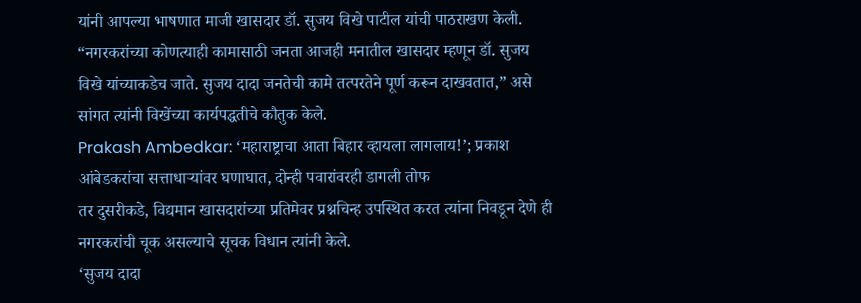यांनी आपल्या भाषणात माजी खासदार डॉ. सुजय विखे पाटील यांची पाठराखण केली. “नगरकरांच्या कोणत्याही कामासाठी जनता आजही मनातील खासदार म्हणून डॉ. सुजय विखे यांच्याकडेच जाते. सुजय दादा जनतेची कामे तत्परतेने पूर्ण करून दाखवतात,” असे सांगत त्यांनी विखेंच्या कार्यपद्धतीचे कौतुक केले.
Prakash Ambedkar: ‘महाराष्ट्राचा आता बिहार व्हायला लागलाय!’; प्रकाश आंबेडकरांचा सत्ताधाऱ्यांवर घणाघात, दोन्ही पवारांवरही डागली तोफ
तर दुसरीकडे, विद्यमान खासदारांच्या प्रतिमेवर प्रश्नचिन्ह उपस्थित करत त्यांना निवडून देणे ही नगरकरांची चूक असल्याचे सूचक विधान त्यांनी केले.
‘सुजय दादा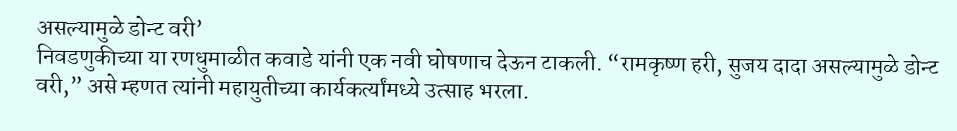असल्यामुळे डोन्ट वरी’
निवडणुकीच्या या रणधुमाळीत कवाडे यांनी एक नवी घोषणाच देऊन टाकली. “रामकृष्ण हरी, सुजय दादा असल्यामुळे डोन्ट वरी,” असे म्हणत त्यांनी महायुतीच्या कार्यकर्त्यांमध्ये उत्साह भरला.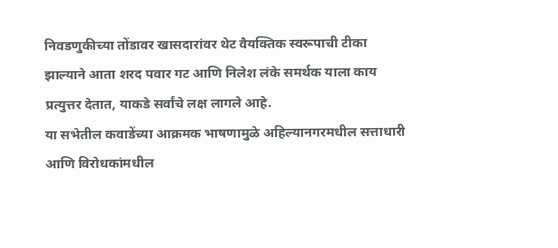निवडणुकीच्या तोंडावर खासदारांवर थेट वैयक्तिक स्वरूपाची टीका झाल्याने आता शरद पवार गट आणि निलेश लंके समर्थक याला काय प्रत्युत्तर देतात, याकडे सर्वांचे लक्ष लागले आहे.
या सभेतील कवाडेंच्या आक्रमक भाषणामुळे अहिल्यानगरमधील सत्ताधारी आणि विरोधकांमधील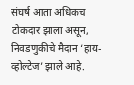संघर्ष आता अधिकच टोकदार झाला असून, निवडणुकीचे मैदान ‘हाय-व्होल्टेज’ झाले आहे.